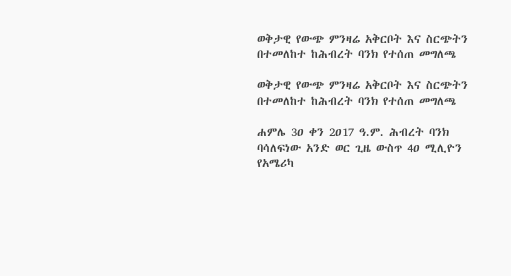ወቅታዊ የውጭ ምንዛሬ አቅርቦት እና ስርጭትን በተመለከተ ከሕብረት ባንክ የተሰጠ መግለጫ

ወቅታዊ የውጭ ምንዛሬ አቅርቦት እና ስርጭትን በተመለከተ ከሕብረት ባንክ የተሰጠ መግለጫ

ሐምሌ 3ዐ ቀን 2ዐ17 ዓ.ም. ሕብረት ባንክ ባሳለፍነው አንድ ወር ጊዜ ውስጥ 4ዐ ሚሊዮን የአሜሪካ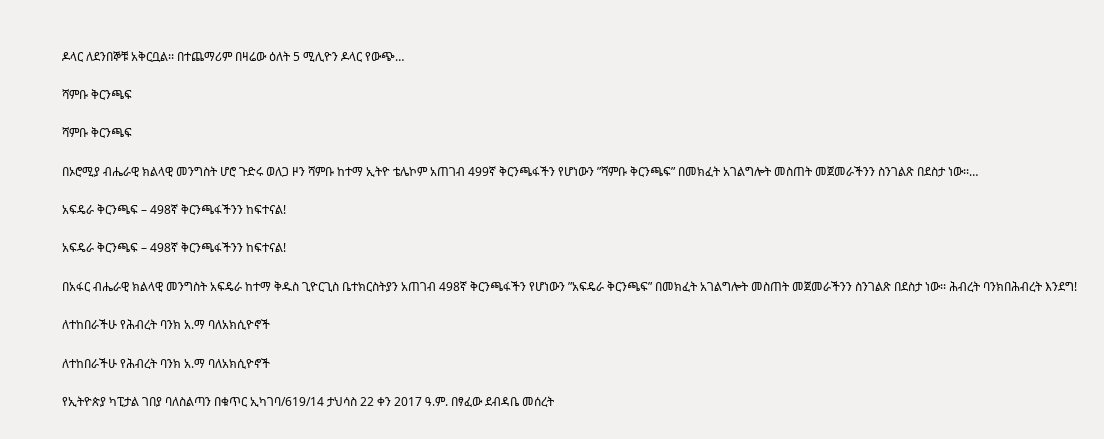ዶላር ለደንበኞቹ አቅርቧል፡፡ በተጨማሪም በዛሬው ዕለት 5 ሚሊዮን ዶላር የውጭ…

ሻምቡ ቅርንጫፍ

ሻምቡ ቅርንጫፍ

በኦሮሚያ ብሔራዊ ክልላዊ መንግስት ሆሮ ጉድሩ ወለጋ ዞን ሻምቡ ከተማ ኢትዮ ቴሌኮም አጠገብ 499ኛ ቅርንጫፋችን የሆነውን ”ሻምቡ ቅርንጫፍ” በመክፈት አገልግሎት መስጠት መጀመራችንን ስንገልጽ በደስታ ነው፡፡…

አፍዴራ ቅርንጫፍ – 498ኛ ቅርንጫፋችንን ከፍተናል!

አፍዴራ ቅርንጫፍ – 498ኛ ቅርንጫፋችንን ከፍተናል!

በአፋር ብሔራዊ ክልላዊ መንግስት አፍዴራ ከተማ ቅዱስ ጊዮርጊስ ቤተክርስትያን አጠገብ 498ኛ ቅርንጫፋችን የሆነውን ”አፍዴራ ቅርንጫፍ” በመክፈት አገልግሎት መስጠት መጀመራችንን ስንገልጽ በደስታ ነው፡፡ ሕብረት ባንክበሕብረት እንደግ!

ለተከበራችሁ የሕብረት ባንክ አ.ማ ባለአክሲዮኖች

ለተከበራችሁ የሕብረት ባንክ አ.ማ ባለአክሲዮኖች

የኢትዮጵያ ካፒታል ገበያ ባለስልጣን በቁጥር ኢካገባ/619/14 ታህሳስ 22 ቀን 2017 ዓ.ም. በፃፈው ደብዳቤ መሰረት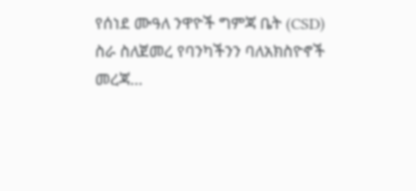የሰነደ ሙዓለ ንዋዮች ግምጃ ቤት (CSD) ስራ ስለጀመረ የባንካችንን ባለአክስዮኖች መረጃ…